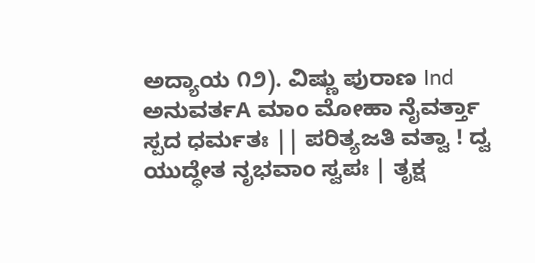ಅದ್ಯಾಯ ೧೨). ವಿಷ್ಣು ಪುರಾಣ Ind ಅನುವರ್ತA ಮಾಂ ಮೋಹಾ ನೈವರ್ತ್ತಾ ಸ್ಪದ ಧರ್ಮತಃ || ಪರಿತ್ಯಜತಿ ವತ್ವಾ ! ದ್ವ ಯುದ್ಧೇತ ನೃಭವಾಂ ಸ್ವಪಃ | ತೃಕ್ಷ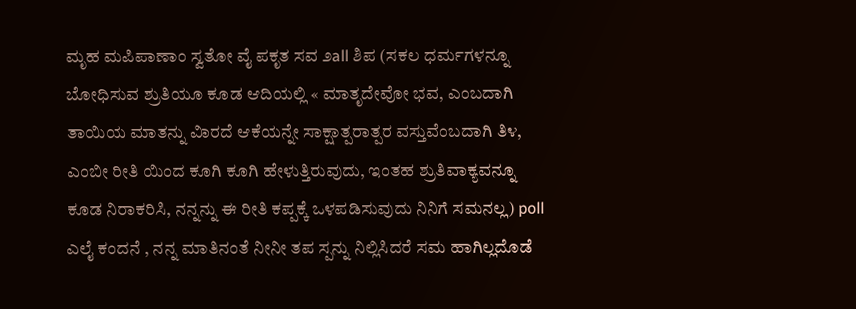ಮೃಹ ಮಪಿಪಾಣಾಂ ಸ್ವತೋ ವೈ ಪಕೃತ ಸವ ೨all ಶಿಪ (ಸಕಲ ಧರ್ಮಗಳನ್ನೂ ಬೋಧಿಸುವ ಶ್ರುತಿಯೂ ಕೂಡ ಆದಿಯಲ್ಲಿ « ಮಾತೃದೇವೋ ಭವ, ಎಂಬದಾಗಿ ತಾಯಿಯ ಮಾತನ್ನು ವಿಾರದೆ ಆಕೆಯನ್ನೇ ಸಾಕ್ಷಾತ್ಪರಾತ್ಪರ ವಸ್ತುವೆಂಬದಾಗಿ ತಿ೪, ಎಂಬೀ ರೀತಿ ಯಿಂದ ಕೂಗಿ ಕೂಗಿ ಹೇಳುತ್ತಿರುವುದು, ಇಂತಹ ಶ್ರುತಿವಾಕ್ಯವನ್ನೂ ಕೂಡ ನಿರಾಕರಿಸಿ, ನನ್ನನ್ನು ಈ ರೀತಿ ಕಪ್ಪಕ್ಕೆ ಒಳಪಡಿಸುವುದು ನಿನಿಗೆ ಸಮನಲ್ಲ) poll ಎಲೈ ಕಂದನೆ , ನನ್ನ ಮಾತಿನಂತೆ ನೀನೀ ತಪ ಸ್ಪನ್ನು ನಿಲ್ಲಿಸಿದರೆ ಸಮ ಹಾಗಿಲ್ಲದೊಡೆ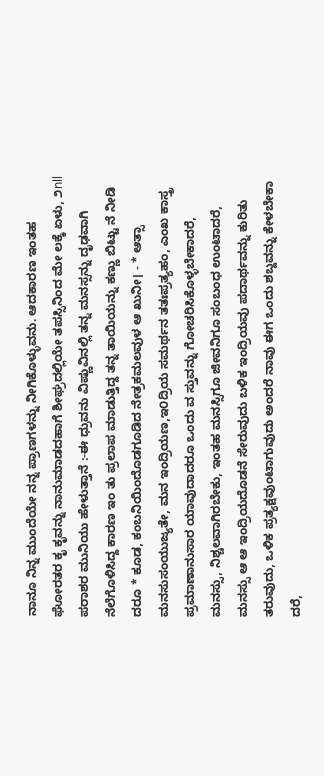ನಾನೂ ನಿನ್ನ ಮುಂದೆಯೇ ನನ್ನ ಪ್ರಾಣಗಳನ್ನು ನೀಗಿಕೊಳ್ಳುವನು. ಆದಕಾರಣ ಇಂತಹ ಘೋರತರ ಕೃ ಕೃವನ್ನು ನಾನುಮಾಡದಹಾಗೆ ಶೀಘ್ರದಲ್ಲಿಯೇ ತಪಸ್ಸಿನಿಂದ ಮೇ ಲಕ್ಕೆ ಏಳು, ೨nll ಪರಾಶರ ಮುನಿಯು ಹೇಳುತ್ತಾನೆ :-ಈ ಧ್ರುವನು ವಿಷ್ಣುವಿನಲ್ಲಿ ತನ್ನ ಮನಸ್ಸನ್ನು ದೃಢವಾಗಿ ನೆಲೆಗೊಳಿಸಿದ್ದ ಕಾರಣ ಇಂ ತು ಪ್ರಲಾಪ ಮಾಡುತ್ತಿದ್ದ ತನ್ನ ತಾಯಿಯನ್ನು ಕಣ್ಣು ಬಿಟ್ಟು ನೆ ನೀಡಿ ದರೂ * ಕೂಡ, ಕಂಬನಿಯಿಂದೊಡಗೂಡಿದ ನೇತ್ರಕಮಲವುಳ ಆ ಖುನೀ। - * ಆತ್ಸಾ ಮನಸುಸಂಯುಜ್ಯತೇ, ಮನ ಇಂದ್ರಿಯಣ,ಇ೦ದ್ರಿಯ ಸಮರ್ಥನ ತತಃಪ್ರತ್ಯಹಂ, ಎಂಖ ಕಾಸ್ತ್ರ ಪ್ರಮಾಣಾನುಸಾರ ಯಾವುದಾದರೂ ಒಂದು ವ ಸ್ತುವನ್ನು ಗೋಚರಿಸಿಕೊಳ್ಳಬೇಕಾದರೆ, ಮನಸ್ಸು, ನಿಶ್ಚಲವಾಗಿರಬೇಕು, ಇಂತಹ ಮನಸ್ಸಿಗೂ ಜೀವನಿಗೂ ಸಂಬಂಧ ಉಂಟಾದರೆ, ಮನಸ್ಸು ಆ ಆ ಇಂದ್ರಿಯದೊಡನೆ ಸೇರುವುದು ಬಳಿಕ ಇಂದ್ರಿಯವು ಪದಾರ್ಥವನ್ನು ಕುರಿತು ತರುವುದು, ಒಳಿಕ ಪ್ರತ್ಯಕ್ಷವುಂಟಾಗುವುದು ಅಂದರೆ ನಾವು ಈಗ ಒಂದು ಶಬ್ದವನ್ನು ಕೇಳಬೇಕಾ ದರೆ,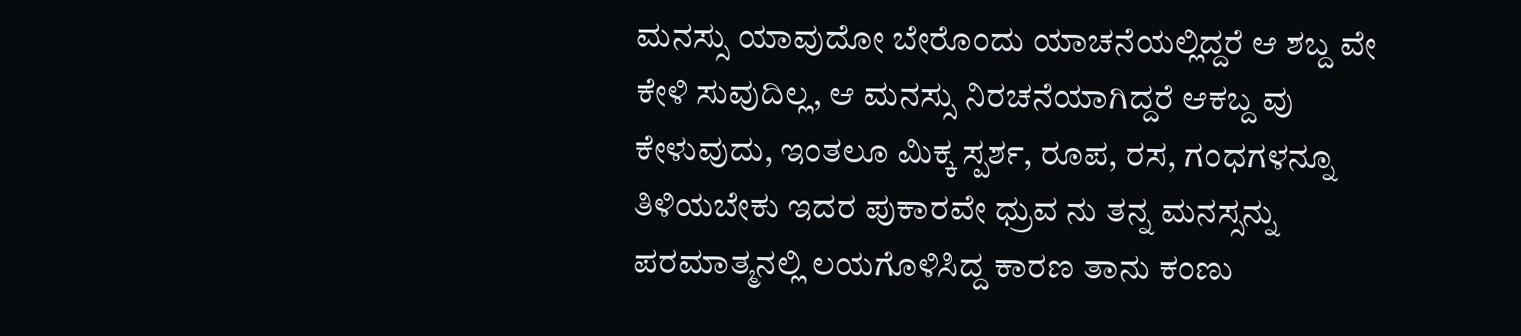ಮನಸ್ಸು ಯಾವುದೋ ಬೇರೊಂದು ಯಾಚನೆಯಲ್ಲಿದ್ದರೆ ಆ ಶಬ್ದ ವೇ ಕೇಳಿ ಸುವುದಿಲ್ಲ, ಆ ಮನಸ್ಸು ನಿರಚನೆಯಾಗಿದ್ದರೆ ಆಕಬ್ದ ವು ಕೇಳುವುದು, ಇಂತಲೂ ಮಿಕ್ಕ ಸ್ಪರ್ಶ, ರೂಪ, ರಸ, ಗಂಧಗಳನ್ನೂ ತಿಳಿಯಬೇಕು ಇದರ ಪುಕಾರವೇ ಧ್ರುವ ನು ತನ್ನ ಮನಸ್ಸನ್ನು ಪರಮಾತ್ಮನಲ್ಲಿ ಲಯಗೊಳಿಸಿದ್ದ ಕಾರಣ ತಾನು ಕಂಣು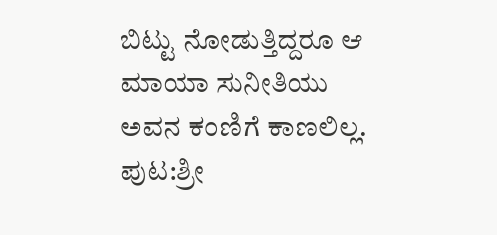ಬಿಟ್ಟು ನೋಡುತ್ತಿದ್ದರೂ ಆ ಮಾಯಾ ಸುನೀತಿಯು ಅವನ ಕಂಣಿಗೆ ಕಾಣಲಿಲ್ಲ.
ಪುಟ:ಶ್ರೀ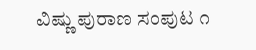ವಿಷ್ಣು ಪುರಾಣ ಸಂಪುಟ ೧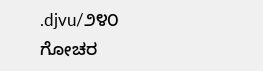.djvu/೨೪೦
ಗೋಚರ